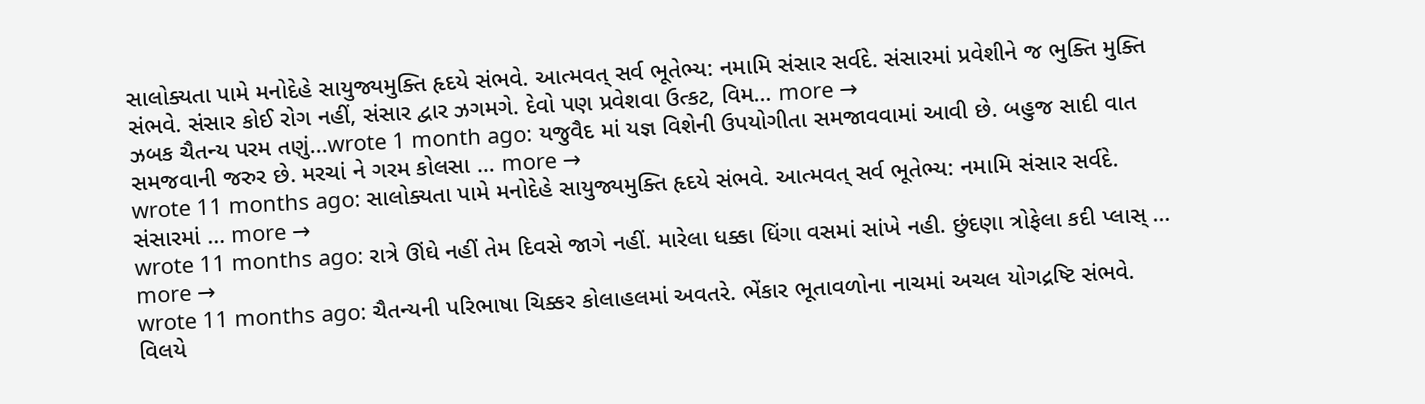સાલોક્યતા પામે મનોદેહે સાયુજ્યમુક્તિ હૃદયે સંભવે. આત્મવત્ સર્વ ભૂતેભ્ય: નમામિ સંસાર સર્વદે. સંસારમાં પ્રવેશીને જ ભુક્તિ મુક્તિ સંભવે. સંસાર કોઈ રોગ નહીં, સંસાર દ્વાર ઝગમગે. દેવો પણ પ્રવેશવા ઉત્કટ, વિમ… more →
ઝબક ચૈતન્ય પરમ તણું...wrote 1 month ago: યજુવૈદ માં યજ્ઞ વિશેની ઉપયોગીતા સમજાવવામાં આવી છે. બહુજ સાદી વાત સમજવાની જરુર છે. મરચાં ને ગરમ કોલસા … more →
wrote 11 months ago: સાલોક્યતા પામે મનોદેહે સાયુજ્યમુક્તિ હૃદયે સંભવે. આત્મવત્ સર્વ ભૂતેભ્ય: નમામિ સંસાર સર્વદે. સંસારમાં … more →
wrote 11 months ago: રાત્રે ઊંઘે નહીં તેમ દિવસે જાગે નહીં. મારેલા ધક્કા ધિંગા વસમાં સાંખે નહી. છુંદણા ત્રોફેલા કદી પ્લાસ્ … more →
wrote 11 months ago: ચૈતન્યની પરિભાષા ચિક્કર કોલાહલમાં અવતરે. ભેંકાર ભૂતાવળોના નાચમાં અચલ યોગદ્રષ્ટિ સંભવે. વિલયે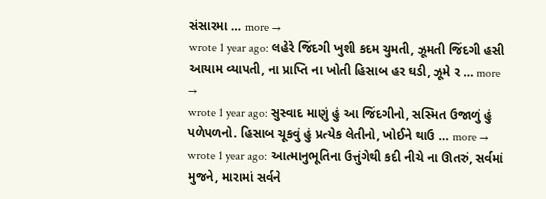સંસારમા … more →
wrote 1 year ago: લહેરે જિંદગી ખુશી કદમ ચુમતી, ઝૂમતી જિંદગી હસી આયામ વ્યાપતી, ના પ્રાપ્તિ ના ખોતી હિસાબ હર ઘડી, ઝૂમે ર … more →
wrote 1 year ago: સુસ્વાદ માણું હું આ જિંદગીનો, સસ્મિત ઉજાળું હું પળેપળનો. હિસાબ ચૂકવું હું પ્રત્યેક લેતીનો, ખોઈને થાઉ … more →
wrote 1 year ago: આત્માનુભૂતિના ઉત્તુંગેથી કદી નીચે ના ઊતરું, સર્વમાં મુજને, મારામાં સર્વને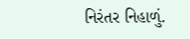નિરંતર નિહાળું.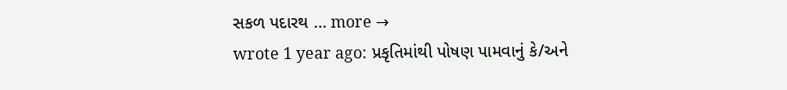સકળ પદારથ … more →
wrote 1 year ago: પ્રકૃતિમાંથી પોષણ પામવાનું કે/અને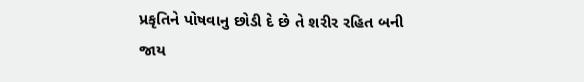પ્રકૃતિને પોષવાનુ છોડી દે છે તે શરીર રહિત બની જાય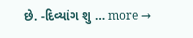છે. -દિવ્યાંગ શુ … more →